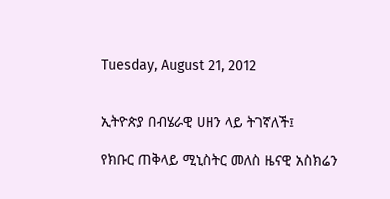Tuesday, August 21, 2012


ኢትዮጵያ በብሄራዊ ሀዘን ላይ ትገኛለች፤

የክቡር ጠቅላይ ሚኒስትር መለስ ዜናዊ አስክሬን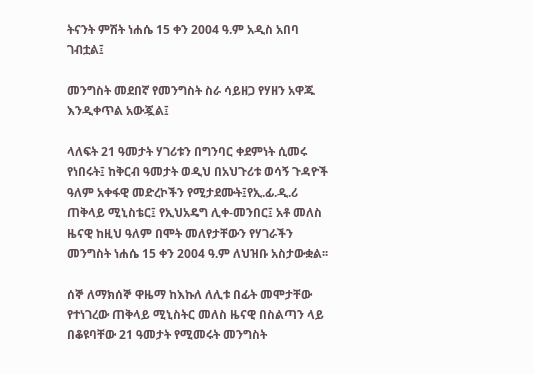ትናንት ምሽት ነሐሴ 15 ቀን 2004 ዓ.ም አዲስ አበባ ገብቷል፤

መንግስት መደበኛ የመንግስት ስራ ሳይዘጋ የሃዘን አዋጁ እንዲቀጥል አውጇል፤

ላለፍት 21 ዓመታት ሃገሪቱን በግንባር ቀደምነት ሲመሩ የነበሩት፤ ከቅርብ ዓመታት ወዲህ በአህጉሪቱ ወሳኝ ጉዳዮች ዓለም አቀፋዊ መድረኮችን የሚታደሙት፤የኢ.ፊ.ዲ.ሪ ጠቅላይ ሚኒስቴር፤ የኢህአዴግ ሊቀ-መንበር፤ አቶ መለስ ዜናዊ ከዚህ ዓለም በሞት መለየታቸውን የሃገራችን መንግስት ነሐሴ 15 ቀን 2004 ዓ.ም ለህዝቡ አስታውቋል፡፡

ሰኞ ለማክሰኞ ዋዜማ ከእኩለ ለሊቱ በፊት መሞታቸው የተነገረው ጠቅላይ ሚኒስትር መለስ ዜናዊ በስልጣን ላይ በቆዩባቸው 21 ዓመታት የሚመሩት መንግስት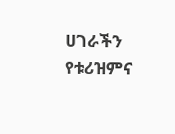ሀገራችን የቱሪዝምና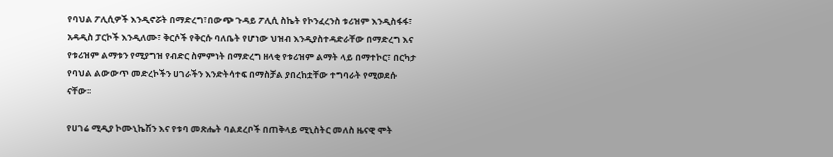የባህል ፖሊሲዎች እንዲኖሯት በማድረግ፣በውጭ ጉዳይ ፖሊሲ ስኬት የኮንፈረንስ ቱሪዝም እንዲስፋፋ፣ አዳዲስ ፓርኮች እንዲለሙ፣ ቅርሶች የቅርሱ ባለቤት የሆነው ህዝብ እንዲያስተዳድራቸው በማድረግ እና የቱሪዝም ልማቱን የሚያግዝ የብድር ስምምነት በማድረግ ዘላቂ የቱሪዝም ልማት ላይ በማተኮር፣ በርካታ የባህል ልውውጥ መድረኮችን ሀገራችን እንድትሳተፍ በማስቻል ያበረከቷቸው ተግባራት የሚወደሱ ናቸው፡፡

የሀገሬ ሚዲያ ኮሙኒኬሽን እና የቱባ መጽሔት ባልደረቦች በጠቅላይ ሚኒስትር መለስ ዜናዊ ሞት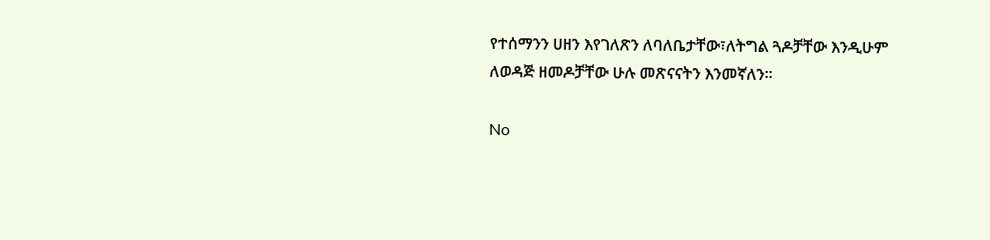የተሰማንን ሀዘን እየገለጽን ለባለቤታቸው፣ለትግል ጓዶቻቸው እንዲሁም ለወዳጅ ዘመዶቻቸው ሁሉ መጽናናትን እንመኛለን፡፡

No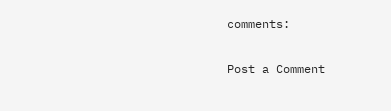comments:

Post a Comment